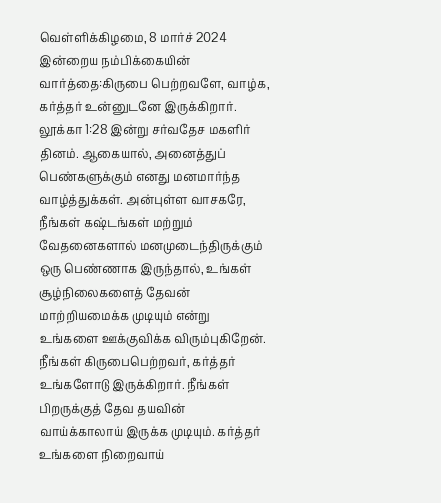வெள்ளிக்கிழமை, 8 மார்ச் 2024 இன்றைய நம்பிக்கையின் வார்த்தை:கிருபை பெற்றவளே, வாழ்க, கர்த்தர் உன்னுடனே இருக்கிறார். லூக்கா 1:28 இன்று சர்வதேச மகளிர் தினம். ஆகையால், அனைத்துப் பெண்களுக்கும் எனது மனமார்ந்த வாழ்த்துக்கள். அன்புள்ள வாசகரே, நீங்கள் கஷ்டங்கள் மற்றும் வேதனைகளால் மனமுடைந்திருக்கும் ஒரு பெண்ணாக இருந்தால், உங்கள் சூழ்நிலைகளைத் தேவன் மாற்றியமைக்க முடியும் என்று உங்களை ஊக்குவிக்க விரும்புகிறேன். நீங்கள் கிருபைபெற்றவர், கர்த்தர் உங்களோடு இருக்கிறார். நீங்கள் பிறருக்குத் தேவ தயவின் வாய்க்காலாய் இருக்க முடியும். கர்த்தர் உங்களை நிறைவாய்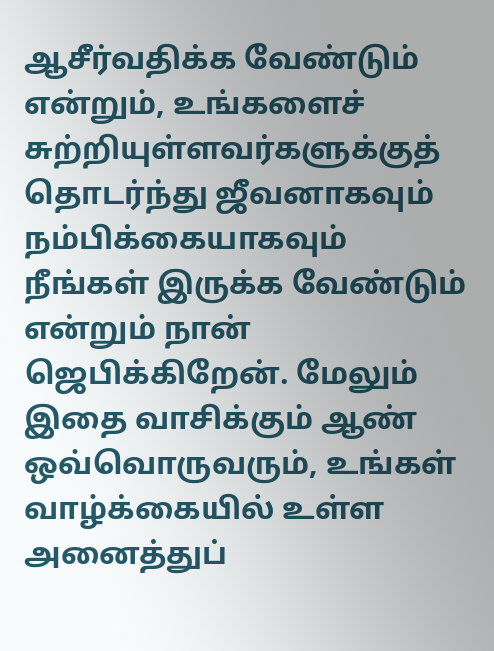ஆசீர்வதிக்க வேண்டும் என்றும், உங்களைச் சுற்றியுள்ளவர்களுக்குத் தொடர்ந்து ஜீவனாகவும் நம்பிக்கையாகவும் நீங்கள் இருக்க வேண்டும் என்றும் நான் ஜெபிக்கிறேன். மேலும் இதை வாசிக்கும் ஆண் ஒவ்வொருவரும், உங்கள் வாழ்க்கையில் உள்ள அனைத்துப்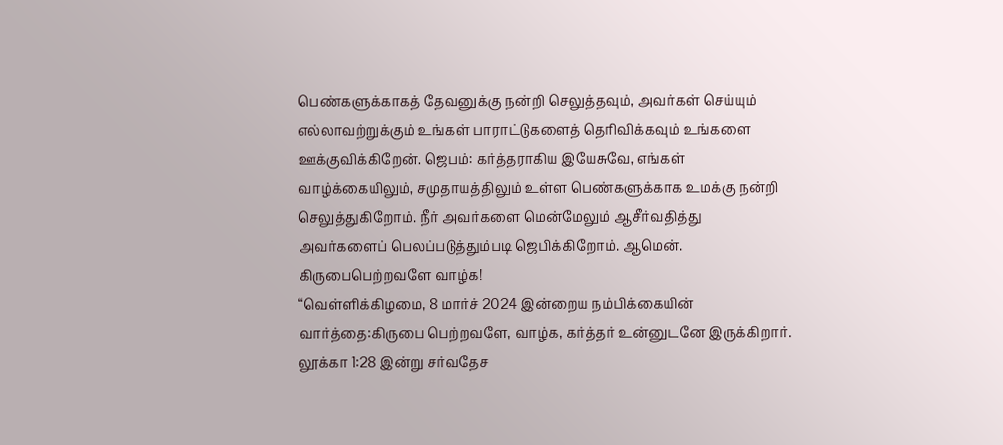பெண்களுக்காகத் தேவனுக்கு நன்றி செலுத்தவும், அவர்கள் செய்யும் எல்லாவற்றுக்கும் உங்கள் பாராட்டுகளைத் தெரிவிக்கவும் உங்களை ஊக்குவிக்கிறேன். ஜெபம்: கர்த்தராகிய இயேசுவே, எங்கள் வாழ்க்கையிலும், சமுதாயத்திலும் உள்ள பெண்களுக்காக உமக்கு நன்றி செலுத்துகிறோம். நீர் அவர்களை மென்மேலும் ஆசீர்வதித்து அவர்களைப் பெலப்படுத்தும்படி ஜெபிக்கிறோம். ஆமென்.
கிருபைபெற்றவளே வாழ்க!
“வெள்ளிக்கிழமை, 8 மார்ச் 2024 இன்றைய நம்பிக்கையின் வார்த்தை:கிருபை பெற்றவளே, வாழ்க, கர்த்தர் உன்னுடனே இருக்கிறார். லூக்கா 1:28 இன்று சர்வதேச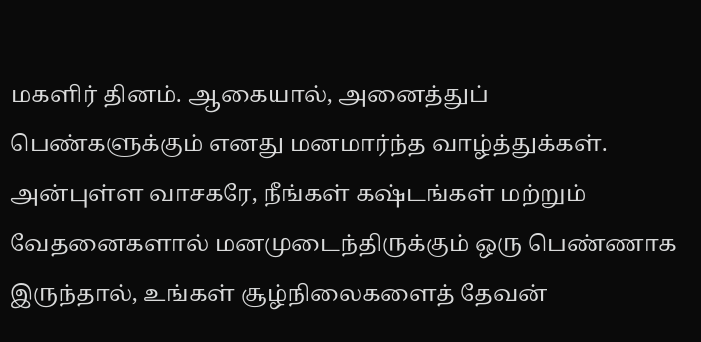மகளிர் தினம். ஆகையால், அனைத்துப் பெண்களுக்கும் எனது மனமார்ந்த வாழ்த்துக்கள். அன்புள்ள வாசகரே, நீங்கள் கஷ்டங்கள் மற்றும் வேதனைகளால் மனமுடைந்திருக்கும் ஒரு பெண்ணாக இருந்தால், உங்கள் சூழ்நிலைகளைத் தேவன்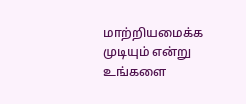மாற்றியமைக்க முடியும் என்று உங்களை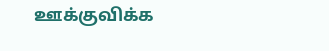ஊக்குவிக்க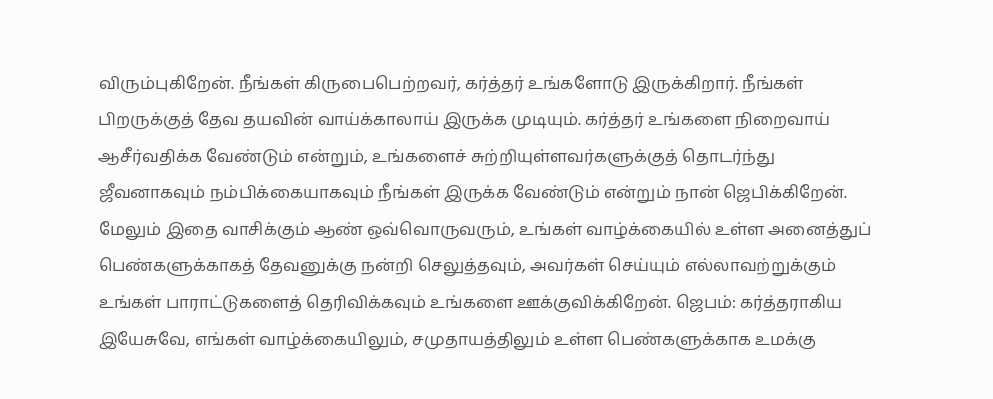விரும்புகிறேன். நீங்கள் கிருபைபெற்றவர், கர்த்தர் உங்களோடு இருக்கிறார். நீங்கள் பிறருக்குத் தேவ தயவின் வாய்க்காலாய் இருக்க முடியும். கர்த்தர் உங்களை நிறைவாய் ஆசீர்வதிக்க வேண்டும் என்றும், உங்களைச் சுற்றியுள்ளவர்களுக்குத் தொடர்ந்து ஜீவனாகவும் நம்பிக்கையாகவும் நீங்கள் இருக்க வேண்டும் என்றும் நான் ஜெபிக்கிறேன். மேலும் இதை வாசிக்கும் ஆண் ஒவ்வொருவரும், உங்கள் வாழ்க்கையில் உள்ள அனைத்துப் பெண்களுக்காகத் தேவனுக்கு நன்றி செலுத்தவும், அவர்கள் செய்யும் எல்லாவற்றுக்கும் உங்கள் பாராட்டுகளைத் தெரிவிக்கவும் உங்களை ஊக்குவிக்கிறேன். ஜெபம்: கர்த்தராகிய இயேசுவே, எங்கள் வாழ்க்கையிலும், சமுதாயத்திலும் உள்ள பெண்களுக்காக உமக்கு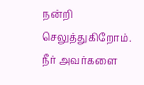நன்றி செலுத்துகிறோம். நீர் அவர்களை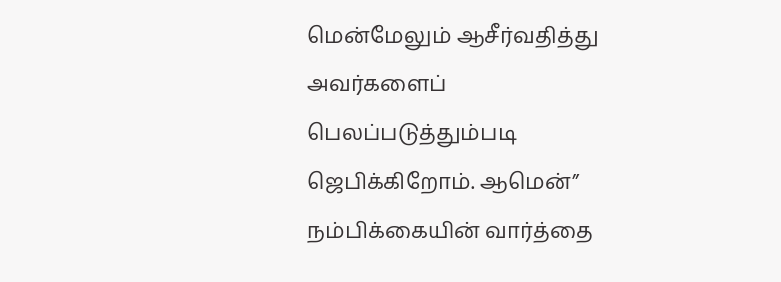மென்மேலும் ஆசீர்வதித்து அவர்களைப் பெலப்படுத்தும்படி ஜெபிக்கிறோம். ஆமென்”
நம்பிக்கையின் வார்த்தை